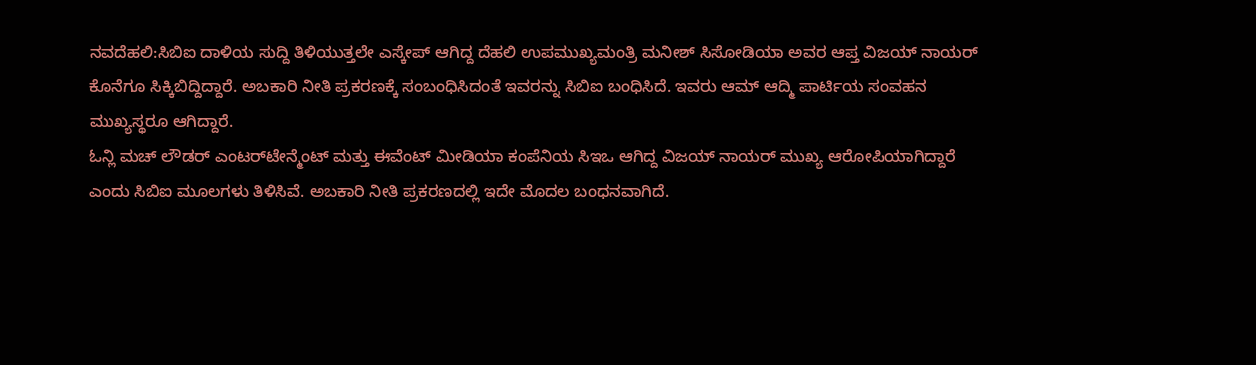ನವದೆಹಲಿ:ಸಿಬಿಐ ದಾಳಿಯ ಸುದ್ದಿ ತಿಳಿಯುತ್ತಲೇ ಎಸ್ಕೇಪ್ ಆಗಿದ್ದ ದೆಹಲಿ ಉಪಮುಖ್ಯಮಂತ್ರಿ ಮನೀಶ್ ಸಿಸೋಡಿಯಾ ಅವರ ಆಪ್ತ ವಿಜಯ್ ನಾಯರ್‌ ಕೊನೆಗೂ ಸಿಕ್ಕಿಬಿದ್ದಿದ್ದಾರೆ. ಅಬಕಾರಿ ನೀತಿ ಪ್ರಕರಣಕ್ಕೆ ಸಂಬಂಧಿಸಿದಂತೆ ಇವರನ್ನು ಸಿಬಿಐ ಬಂಧಿಸಿದೆ. ಇವರು ಆಮ್ ಆದ್ಮಿ ಪಾರ್ಟಿಯ ಸಂವಹನ ಮುಖ್ಯಸ್ಥರೂ ಆಗಿದ್ದಾರೆ.
ಓನ್ಲಿ ಮಚ್ ಲೌಡರ್ ಎಂಟರ್‌ಟೇನ್ಮೆಂಟ್ ಮತ್ತು ಈವೆಂಟ್ ಮೀಡಿಯಾ ಕಂಪೆನಿಯ ಸಿಇಒ ಆಗಿದ್ದ ವಿಜಯ್ ನಾಯರ್ ಮುಖ್ಯ ಆರೋಪಿಯಾಗಿದ್ದಾರೆ ಎಂದು ಸಿಬಿಐ ಮೂಲಗಳು ತಿಳಿಸಿವೆ. ಅಬಕಾರಿ ನೀತಿ ಪ್ರಕರಣದಲ್ಲಿ ಇದೇ ಮೊದಲ ಬಂಧನವಾಗಿದೆ.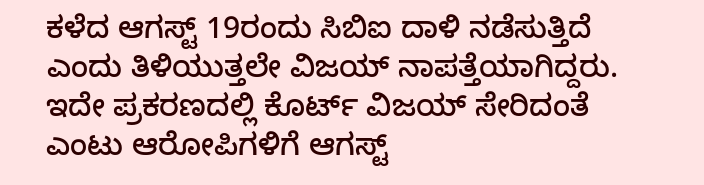ಕಳೆದ ಆಗಸ್ಟ್ 19ರಂದು ಸಿಬಿಐ ದಾಳಿ ನಡೆಸುತ್ತಿದೆ ಎಂದು ತಿಳಿಯುತ್ತಲೇ ವಿಜಯ್ ನಾಪತ್ತೆಯಾಗಿದ್ದರು. ಇದೇ ಪ್ರಕರಣದಲ್ಲಿ ಕೊರ್ಟ್ ವಿಜಯ್ ಸೇರಿದಂತೆ ಎಂಟು ಆರೋಪಿಗಳಿಗೆ ಆಗಸ್ಟ್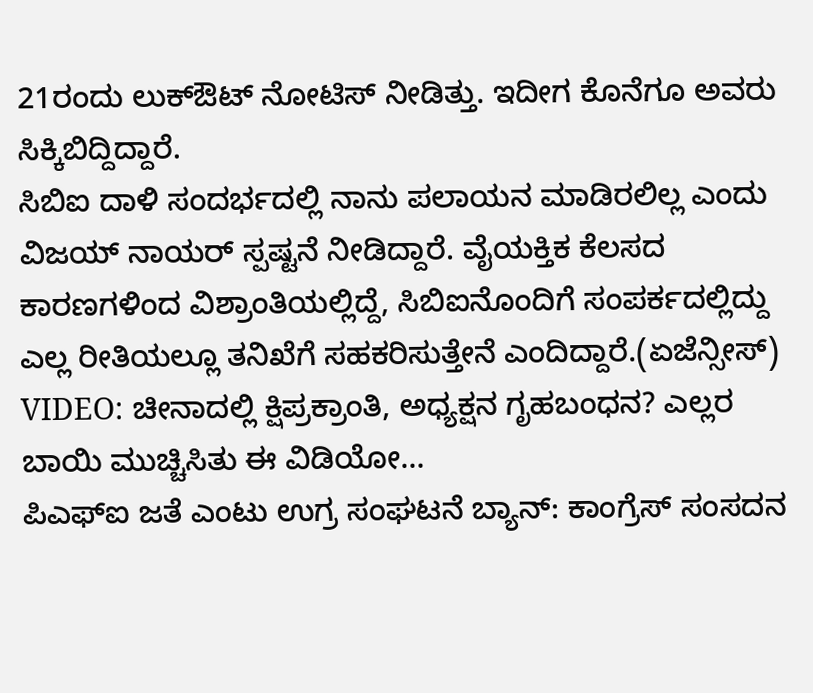21ರಂದು ಲುಕ್‌ಔಟ್ ನೋಟಿಸ್ ನೀಡಿತ್ತು. ಇದೀಗ ಕೊನೆಗೂ ಅವರು ಸಿಕ್ಕಿಬಿದ್ದಿದ್ದಾರೆ.
ಸಿಬಿಐ ದಾಳಿ ಸಂದರ್ಭದಲ್ಲಿ ನಾನು ಪಲಾಯನ ಮಾಡಿರಲಿಲ್ಲ ಎಂದು ವಿಜಯ್ ನಾಯರ್ ಸ್ಪಷ್ಟನೆ ನೀಡಿದ್ದಾರೆ. ವೈಯಕ್ತಿಕ ಕೆಲಸದ ಕಾರಣಗಳಿಂದ ವಿಶ್ರಾಂತಿಯಲ್ಲಿದ್ದೆ, ಸಿಬಿಐನೊಂದಿಗೆ ಸಂಪರ್ಕದಲ್ಲಿದ್ದು ಎಲ್ಲ ರೀತಿಯಲ್ಲೂ ತನಿಖೆಗೆ ಸಹಕರಿಸುತ್ತೇನೆ ಎಂದಿದ್ದಾರೆ.(ಏಜೆನ್ಸೀಸ್)
VIDEO: ಚೀನಾದಲ್ಲಿ ಕ್ಷಿಪ್ರಕ್ರಾಂತಿ, ಅಧ್ಯಕ್ಷನ ಗೃಹಬಂಧನ? ಎಲ್ಲರ ಬಾಯಿ ಮುಚ್ಚಿಸಿತು ಈ ವಿಡಿಯೋ…
ಪಿಎಫ್ಐ ಜತೆ ಎಂಟು ಉಗ್ರ ಸಂಘಟನೆ ಬ್ಯಾನ್: ಕಾಂಗ್ರೆಸ್ ಸಂಸದನ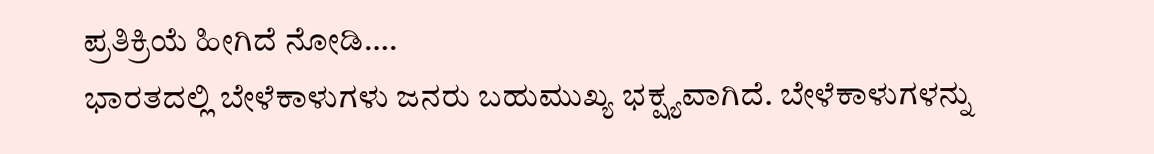ಪ್ರತಿಕ್ರಿಯೆ ಹೀಗಿದೆ ನೋಡಿ….
ಭಾರತದಲ್ಲಿ ಬೇಳೆಕಾಳುಗಳು ಜನರು ಬಹುಮುಖ್ಯ ಭಕ್ಷ್ಯವಾಗಿದೆ. ಬೇಳೆಕಾಳುಗಳನ್ನು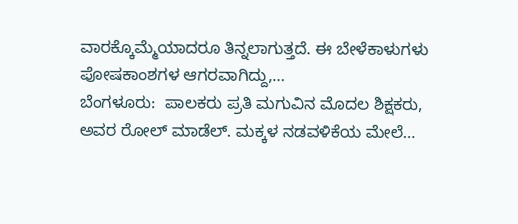ವಾರಕ್ಕೊಮ್ಮೆಯಾದರೂ ತಿನ್ನಲಾಗುತ್ತದೆ. ಈ ಬೇಳೆಕಾಳುಗಳು ಪೋಷಕಾಂಶಗಳ ಆಗರವಾಗಿದ್ದು,…
ಬೆಂಗಳೂರು:  ಪಾಲಕರು ಪ್ರತಿ ಮಗುವಿನ ಮೊದಲ ಶಿಕ್ಷಕರು, ಅವರ ರೋಲ್ ಮಾಡೆಲ್. ಮಕ್ಕಳ ನಡವಳಿಕೆಯ ಮೇಲೆ…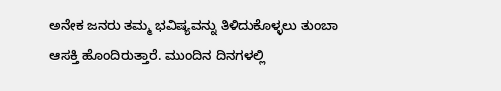ಅನೇಕ ಜನರು ತಮ್ಮ ಭವಿಷ್ಯವನ್ನು ತಿಳಿದುಕೊಳ್ಳಲು ತುಂಬಾ ಆಸಕ್ತಿ ಹೊಂದಿರುತ್ತಾರೆ. ಮುಂದಿನ ದಿನಗಳಲ್ಲಿ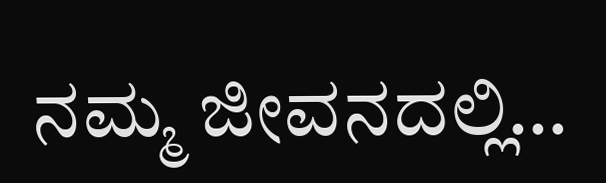ನಮ್ಮ ಜೀವನದಲ್ಲಿ…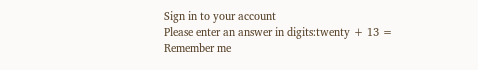Sign in to your account
Please enter an answer in digits:twenty + 13 =
Remember me